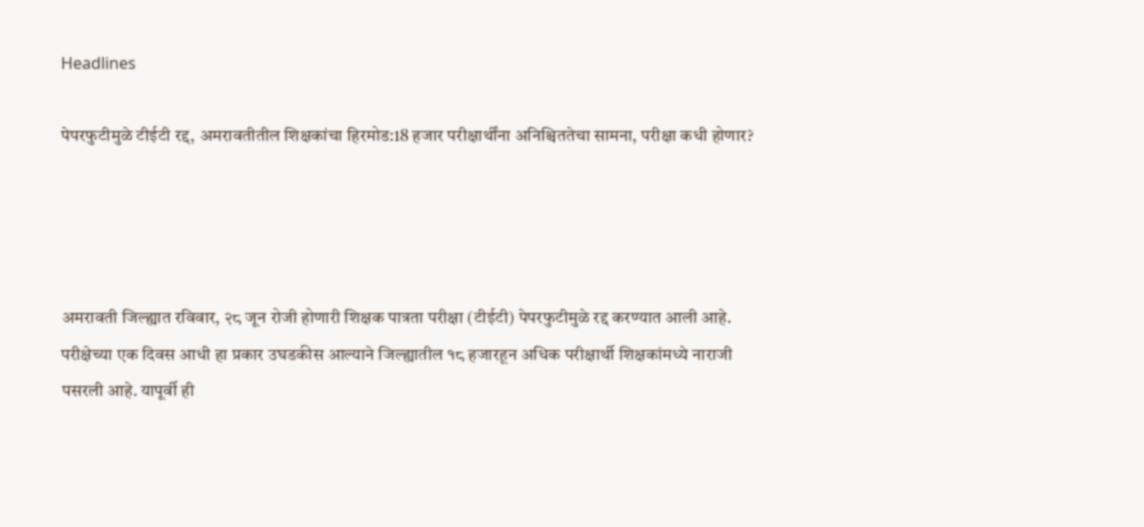Headlines

पेपरफुटीमुळे टीईटी रद्द, अमरावतीतील शिक्षकांचा हिरमोड:18 हजार परीक्षार्थींना अनिश्चिततेचा सामना, परीक्षा कधी होणार?




अमरावती जिल्ह्यात रविवार, २८ जून रोजी होणारी शिक्षक पात्रता परीक्षा (टीईटी) पेपरफुटीमुळे रद्द करण्यात आली आहे. परीक्षेच्या एक दिवस आधी हा प्रकार उघडकीस आल्याने जिल्ह्यातील १८ हजारहून अधिक परीक्षार्थी शिक्षकांमध्ये नाराजी पसरली आहे. यापूर्वी ही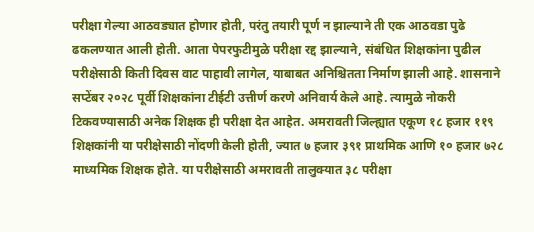परीक्षा गेल्या आठवड्यात होणार होती, परंतु तयारी पूर्ण न झाल्याने ती एक आठवडा पुढे ढकलण्यात आली होती. आता पेपरफुटीमुळे परीक्षा रद्द झाल्याने, संबंधित शिक्षकांना पुढील परीक्षेसाठी किती दिवस वाट पाहावी लागेल, याबाबत अनिश्चितता निर्माण झाली आहे. शासनाने सप्टेंबर २०२८ पूर्वी शिक्षकांना टीईटी उत्तीर्ण करणे अनिवार्य केले आहे. त्यामुळे नोकरी टिकवण्यासाठी अनेक शिक्षक ही परीक्षा देत आहेत. अमरावती जिल्ह्यात एकूण १८ हजार ११९ शिक्षकांनी या परीक्षेसाठी नोंदणी केली होती, ज्यात ७ हजार ३९१ प्राथमिक आणि १० हजार ७२८ माध्यमिक शिक्षक होते. या परीक्षेसाठी अमरावती तालुक्यात ३८ परीक्षा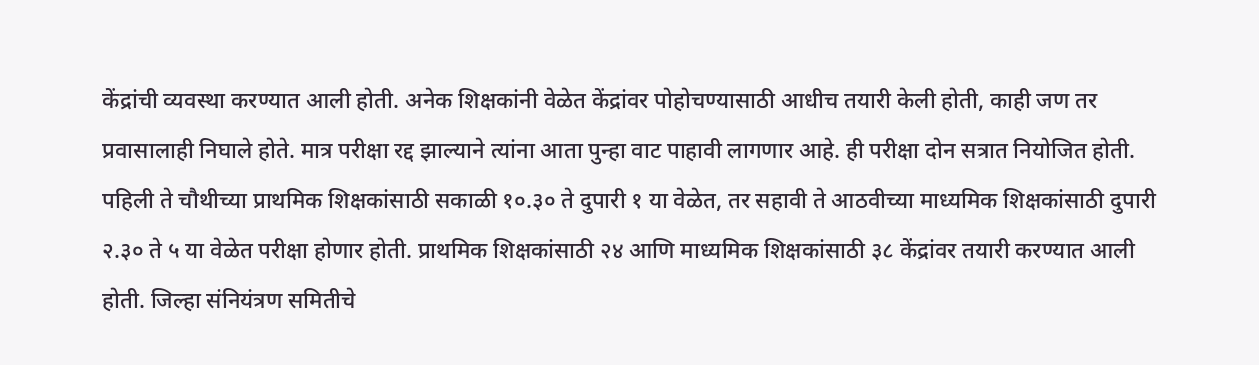केंद्रांची व्यवस्था करण्यात आली होती. अनेक शिक्षकांनी वेळेत केंद्रांवर पोहोचण्यासाठी आधीच तयारी केली होती, काही जण तर प्रवासालाही निघाले होते. मात्र परीक्षा रद्द झाल्याने त्यांना आता पुन्हा वाट पाहावी लागणार आहे. ही परीक्षा दोन सत्रात नियोजित होती. पहिली ते चौथीच्या प्राथमिक शिक्षकांसाठी सकाळी १०.३० ते दुपारी १ या वेळेत, तर सहावी ते आठवीच्या माध्यमिक शिक्षकांसाठी दुपारी २.३० ते ५ या वेळेत परीक्षा होणार होती. प्राथमिक शिक्षकांसाठी २४ आणि माध्यमिक शिक्षकांसाठी ३८ केंद्रांवर तयारी करण्यात आली होती. जिल्हा संनियंत्रण समितीचे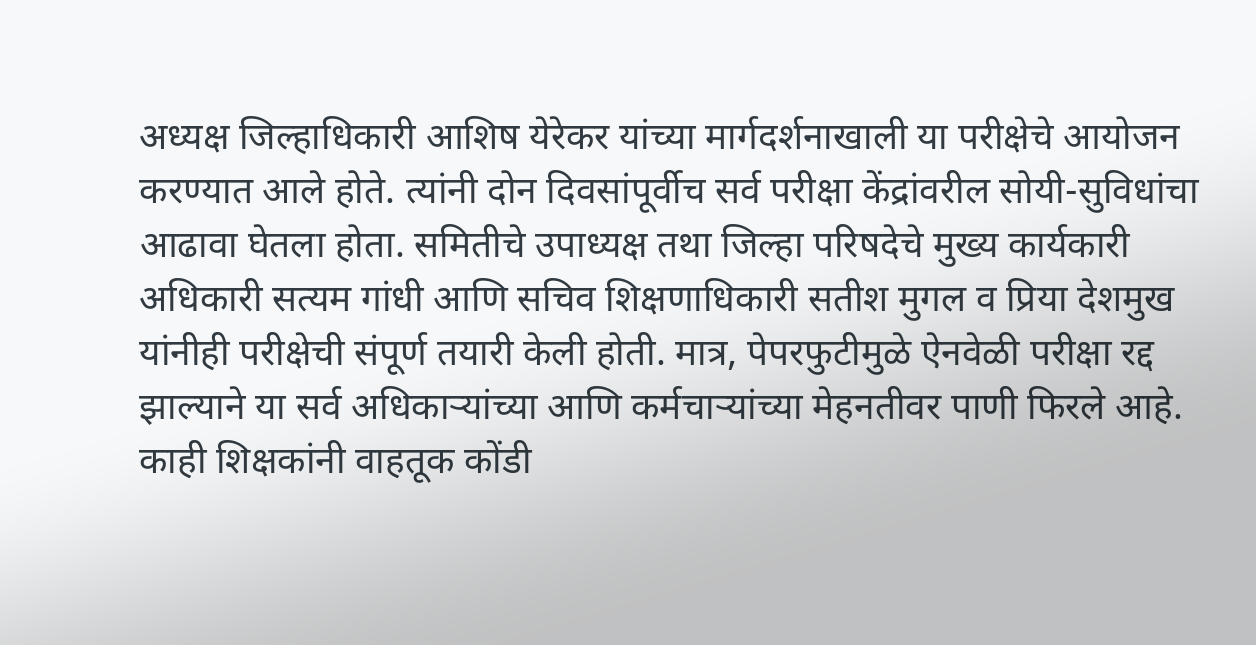अध्यक्ष जिल्हाधिकारी आशिष येरेकर यांच्या मार्गदर्शनाखाली या परीक्षेचे आयोजन करण्यात आले होते. त्यांनी दोन दिवसांपूर्वीच सर्व परीक्षा केंद्रांवरील सोयी-सुविधांचा आढावा घेतला होता. समितीचे उपाध्यक्ष तथा जिल्हा परिषदेचे मुख्य कार्यकारी अधिकारी सत्यम गांधी आणि सचिव शिक्षणाधिकारी सतीश मुगल व प्रिया देशमुख यांनीही परीक्षेची संपूर्ण तयारी केली होती. मात्र, पेपरफुटीमुळे ऐनवेळी परीक्षा रद्द झाल्याने या सर्व अधिकाऱ्यांच्या आणि कर्मचाऱ्यांच्या मेहनतीवर पाणी फिरले आहे. काही शिक्षकांनी वाहतूक कोंडी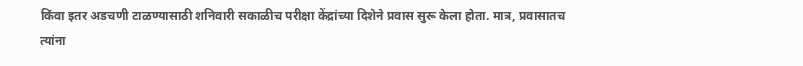किंवा इतर अडचणी टाळण्यासाठी शनिवारी सकाळीच परीक्षा केंद्रांच्या दिशेने प्रवास सुरू केला होता. मात्र, प्रवासातच त्यांना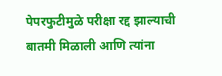पेपरफुटीमुळे परीक्षा रद्द झाल्याची बातमी मिळाली आणि त्यांना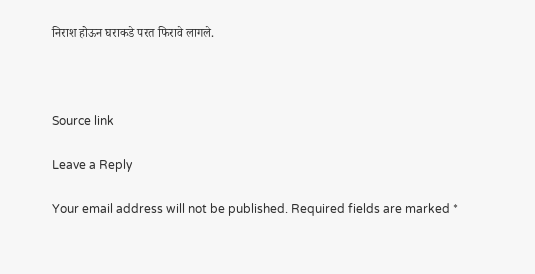निराश होऊन घराकडे परत फिरावे लागले.



Source link

Leave a Reply

Your email address will not be published. Required fields are marked *